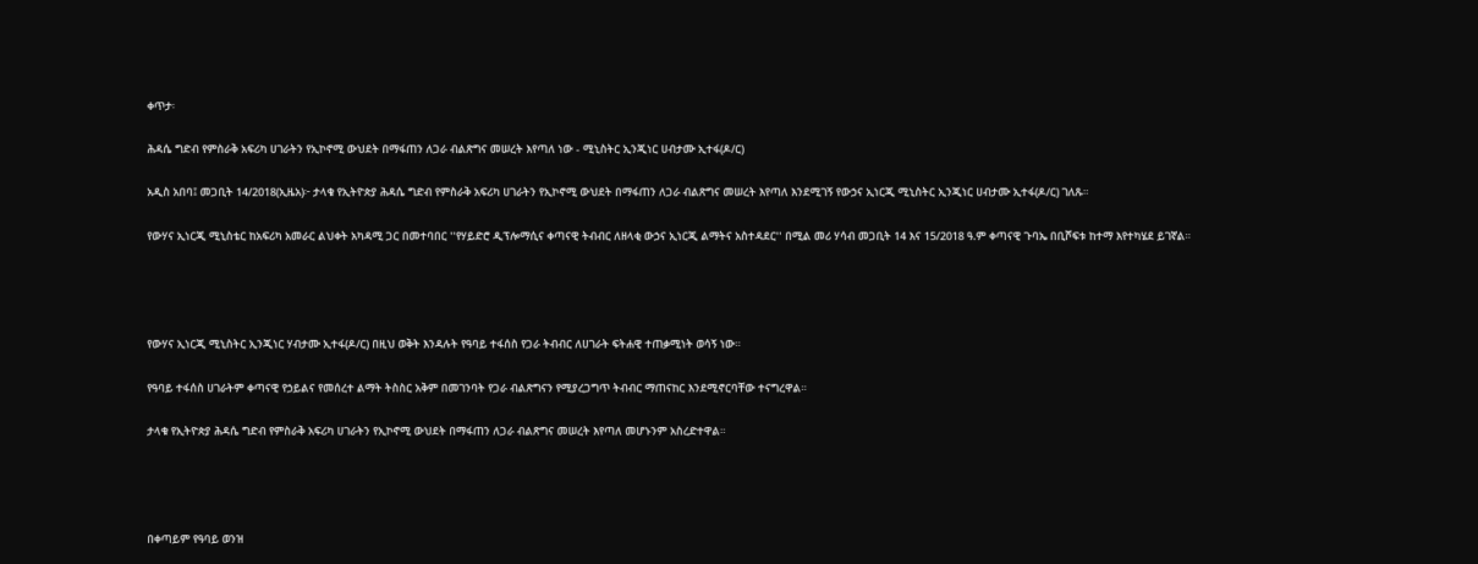ቀጥታ፡

ሕዳሴ ግድብ የምስራቅ አፍሪካ ሀገራትን የኢኮኖሚ ውህደት በማፋጠን ለጋራ ብልጽግና መሠረት እየጣለ ነው - ሚኒስትር ኢንጂነር ሀብታሙ ኢተፋ(ዶ/ር)

አዲስ አበባ፤ መጋቢት 14/2018(ኢዜአ)፦ ታላቁ የኢትዮጵያ ሕዳሴ ግድብ የምስራቅ አፍሪካ ሀገራትን የኢኮኖሚ ውህደት በማፋጠን ለጋራ ብልጽግና መሠረት እየጣለ እንደሚገኝ የውኃና ኢነርጂ ሚኒስትር ኢንጂነር ሀብታሙ ኢተፋ(ዶ/ር) ገለጹ።

የውሃና ኢነርጂ ሚኒስቴር ከአፍሪካ አመራር ልህቀት አካዳሚ ጋር በመተባበር ''የሃይድሮ ዲፕሎማሲና ቀጣናዊ ትብብር ለዘላቂ ውኃና ኢነርጂ ልማትና አስተዳደር'' በሚል መሪ ሃሳብ መጋቢት 14 እና 15/2018 ዓ.ም ቀጣናዊ ጉባኤ በቢሾፍቱ ከተማ እየተካሄደ ይገኛል።




የውሃና ኢነርጂ ሚኒስትር ኢንጂነር ሃብታሙ ኢተፋ(ዶ/ር) በዚህ ወቅት እንዳሉት የዓባይ ተፋሰስ የጋራ ትብብር ለሀገራት ፍትሐዊ ተጠቃሚነት ወሳኝ ነው።

የዓባይ ተፋሰስ ሀገራትም ቀጣናዊ የኃይልና የመሰረተ ልማት ትስስር አቅም በመገንባት የጋራ ብልጽግናን የሚያረጋግጥ ትብብር ማጠናከር እንደሚኖርባቸው ተናግረዋል።

ታላቁ የኢትዮጵያ ሕዳሴ ግድብ የምስራቅ አፍሪካ ሀገራትን የኢኮኖሚ ውህደት በማፋጠን ለጋራ ብልጽግና መሠረት እየጣለ መሆኑንም አስረድተዋል።




በቀጣይም የዓባይ ወንዝ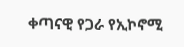ቀጣናዊ የጋራ የኢኮኖሚ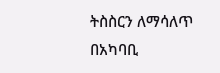ትስስርን ለማሳለጥ በአካባቢ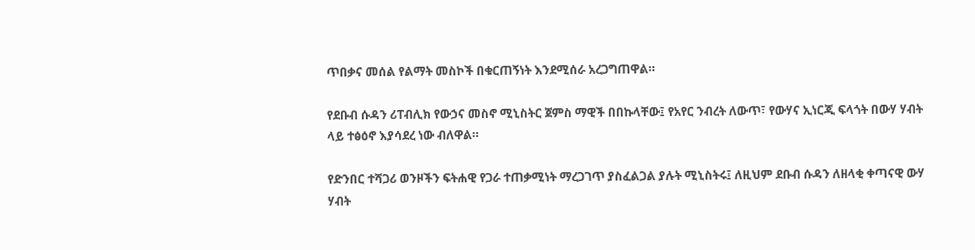ጥበቃና መሰል የልማት መስኮች በቁርጠኝነት እንደሚሰራ አረጋግጠዋል።

የደቡብ ሱዳን ሪፐብሊክ የውኃና መስኖ ሚኒስትር ጀምስ ማዊች በበኩላቸው፤ የአየር ንብረት ለውጥ፣ የውሃና ኢነርጂ ፍላጎት በውሃ ሃብት ላይ ተፅዕኖ እያሳደረ ነው ብለዋል።

የድንበር ተሻጋሪ ወንዞችን ፍትሐዊ የጋራ ተጠቃሚነት ማረጋገጥ ያስፈልጋል ያሉት ሚኒስትሩ፤ ለዚህም ደቡብ ሱዳን ለዘላቂ ቀጣናዊ ውሃ ሃብት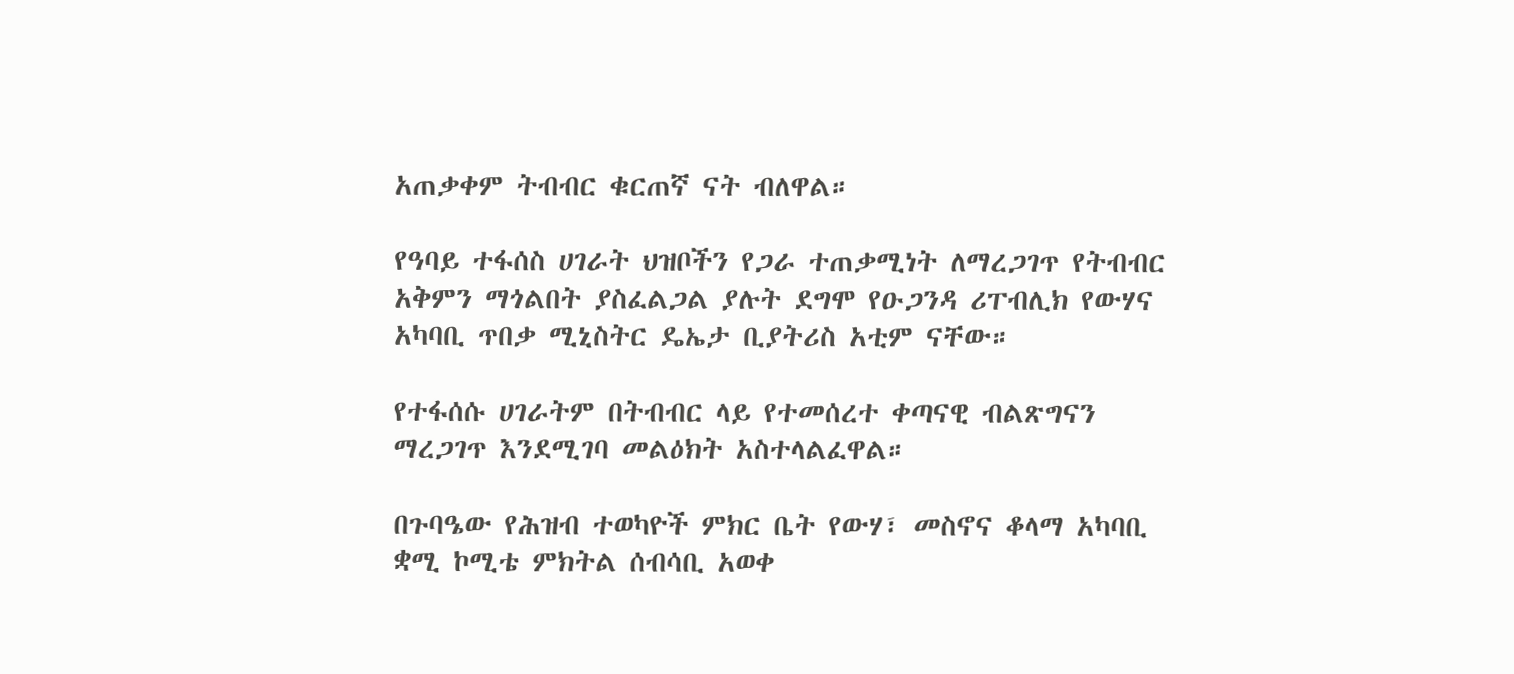አጠቃቀም ትብብር ቁርጠኛ ናት ብለዋል።

የዓባይ ተፋሰስ ሀገራት ህዝቦችን የጋራ ተጠቃሚነት ለማረጋገጥ የትብብር አቅምን ማጎልበት ያስፈልጋል ያሉት ደግሞ የዑጋንዳ ሪፐብሊክ የውሃና አካባቢ ጥበቃ ሚኒስትር ዴኤታ ቢያትሪስ አቲም ናቸው።

የተፋሰሱ ሀገራትም በትብብር ላይ የተመሰረተ ቀጣናዊ ብልጽግናን ማረጋገጥ እንደሚገባ መልዕክት አስተላልፈዋል።

በጉባዔው የሕዝብ ተወካዮች ምክር ቤት የውሃ፣ መስኖና ቆላማ አካባቢ ቋሚ ኮሚቴ ምክትል ሰብሳቢ አወቀ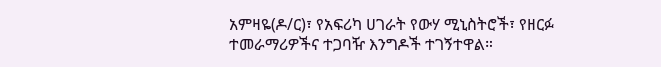አምዛዬ(ዶ/ር)፣ የአፍሪካ ሀገራት የውሃ ሚኒስትሮች፣ የዘርፉ ተመራማሪዎችና ተጋባዥ እንግዶች ተገኝተዋል።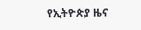የኢትዮጵያ ዜና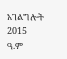አገልግሎት
2015
ዓ.ም